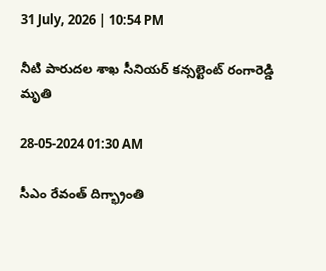31 July, 2026 | 10:54 PM

నీటి పారుదల శాఖ సీనియర్ కన్సల్టెంట్ రంగారెడ్డి మృతి

28-05-2024 01:30 AM

సీఎం రేవంత్ దిగ్భ్రాంతి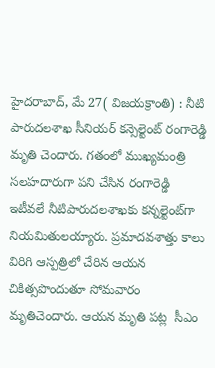హైదరాబాద్, మే 27( విజయక్రాంతి) : నీటి పారుదలశాఖ సీనియర్ కన్సెల్టెంట్ రంగారెడ్డి మృతి చెందారు. గతంలో ముఖ్యమంత్రి సలహదారుగా పని చేసిన రంగారెడ్డి ఇటీవలే నీటిపారుదలశాఖకు కన్నల్టెంట్‌గా నియమితులయ్యారు. ప్రమాదవశాత్తు కాలు విరిగి ఆస్పత్రిలో చేరిన ఆయన  చికిత్సపొందుతూ సోమవారం మృతిచెందారు. ఆయన మృతి పట్ల  సీఎం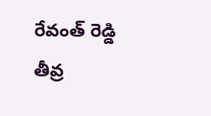రేవంత్ రెడ్డి  తీవ్ర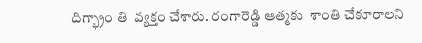దిగ్భ్రాం తి  వ్యక్తం చేశారు. రంగారెడ్డి ఆత్మకు  శాంతి చేకూరాలని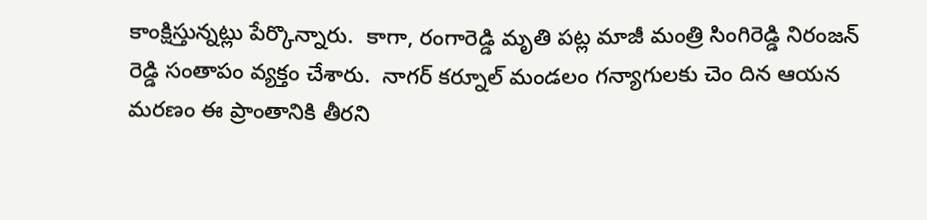కాంక్షిస్తున్నట్లు పేర్కొన్నారు.  కాగా, రంగారెడ్డి మృతి పట్ల మాజీ మంత్రి సింగిరెడ్డి నిరంజన్ రెడ్డి సంతాపం వ్యక్తం చేశారు.  నాగర్ కర్నూల్ మండలం గన్యాగులకు చెం దిన ఆయన మరణం ఈ ప్రాంతానికి తీరని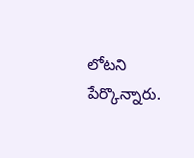లోటని పేర్కొన్నారు.